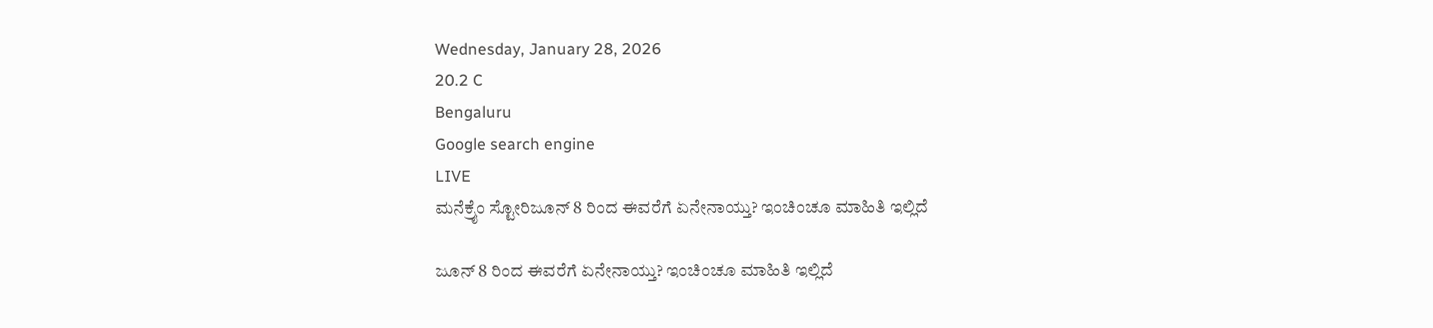Wednesday, January 28, 2026
20.2 C
Bengaluru
Google search engine
LIVE
ಮನೆಕ್ರೈಂ ಸ್ಟೋರಿಜೂನ್ 8 ರಿಂದ ಈವರೆಗೆ ಏನೇನಾಯ್ತು? ಇಂಚಿಂಚೂ ಮಾಹಿತಿ ಇಲ್ಲಿದೆ

ಜೂನ್ 8 ರಿಂದ ಈವರೆಗೆ ಏನೇನಾಯ್ತು? ಇಂಚಿಂಚೂ ಮಾಹಿತಿ ಇಲ್ಲಿದೆ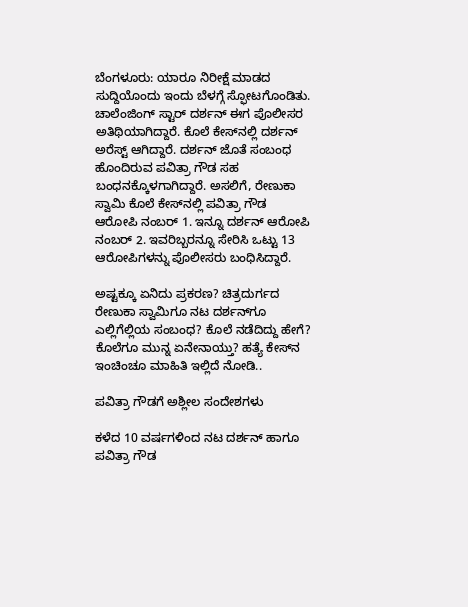ಬೆಂಗಳೂರು: ಯಾರೂ ನಿರೀಕ್ಷೆ ಮಾಡದ ಸುದ್ದಿಯೊಂದು ಇಂದು ಬೆಳಗ್ಗೆ ಸ್ಫೋಟಗೊಂಡಿತು. ಚಾಲೆಂಜಿಂಗ್ ಸ್ಟಾರ್ ದರ್ಶನ್‌ ಈಗ ಪೊಲೀಸರ ಅತಿಥಿಯಾಗಿದ್ದಾರೆ. ಕೊಲೆ ಕೇಸ್‌ನಲ್ಲಿ ದರ್ಶನ್ ಅರೆಸ್ಟ್ ಆಗಿದ್ದಾರೆ. ದರ್ಶನ್‌ ಜೊತೆ ಸಂಬಂಧ ಹೊಂದಿರುವ ಪವಿತ್ರಾ ಗೌಡ ಸಹ ಬಂಧನಕ್ಕೊಳಗಾಗಿದ್ದಾರೆ. ಅಸಲಿಗೆ, ರೇಣುಕಾ ಸ್ವಾಮಿ ಕೊಲೆ ಕೇಸ್‌ನಲ್ಲಿ ಪವಿತ್ರಾ ಗೌಡ ಆರೋಪಿ ನಂಬರ್ 1. ಇನ್ನೂ ದರ್ಶನ್ ಆರೋಪಿ ನಂಬರ್ 2. ಇವರಿಬ್ಬರನ್ನೂ ಸೇರಿಸಿ ಒಟ್ಟು 13 ಆರೋಪಿಗಳನ್ನು ಪೊಲೀಸರು ಬಂಧಿಸಿದ್ದಾರೆ.

ಅಷ್ಟಕ್ಕೂ ಏನಿದು ಪ್ರಕರಣ? ಚಿತ್ರದುರ್ಗದ ರೇಣುಕಾ ಸ್ವಾಮಿಗೂ ನಟ ದರ್ಶನ್‌ಗೂ ಎಲ್ಲಿಗೆಲ್ಲಿಯ ಸಂಬಂಧ? ಕೊಲೆ ನಡೆದಿದ್ದು ಹೇಗೆ? ಕೊಲೆಗೂ ಮುನ್ನ ಏನೇನಾಯ್ತು? ಹತ್ಯೆ ಕೇಸ್‌ನ ಇಂಚಿಂಚೂ ಮಾಹಿತಿ ಇಲ್ಲಿದೆ ನೋಡಿ..

ಪವಿತ್ರಾ ಗೌಡಗೆ ಅಶ್ಲೀಲ ಸಂದೇಶಗಳು

ಕಳೆದ 10 ವರ್ಷಗಳಿಂದ ನಟ ದರ್ಶನ್ ಹಾಗೂ ಪವಿತ್ರಾ ಗೌಡ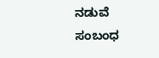ನಡುವೆ ಸಂಬಂಧ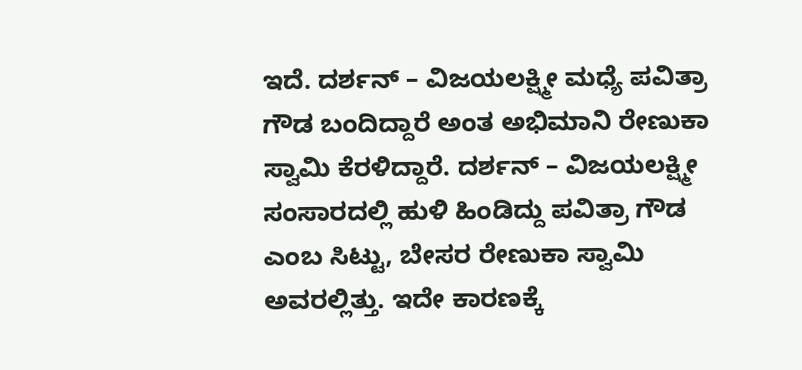ಇದೆ. ದರ್ಶನ್ – ವಿಜಯಲಕ್ಷ್ಮೀ ಮಧ್ಯೆ ಪವಿತ್ರಾ ಗೌಡ ಬಂದಿದ್ದಾರೆ ಅಂತ ಅಭಿಮಾನಿ ರೇಣುಕಾ ಸ್ವಾಮಿ ಕೆರಳಿದ್ದಾರೆ. ದರ್ಶನ್ – ವಿಜಯಲಕ್ಷ್ಮೀ ಸಂಸಾರದಲ್ಲಿ ಹುಳಿ ಹಿಂಡಿದ್ದು ಪವಿತ್ರಾ ಗೌಡ ಎಂಬ ಸಿಟ್ಟು, ಬೇಸರ ರೇಣುಕಾ ಸ್ವಾಮಿ ಅವರಲ್ಲಿತ್ತು. ಇದೇ ಕಾರಣಕ್ಕೆ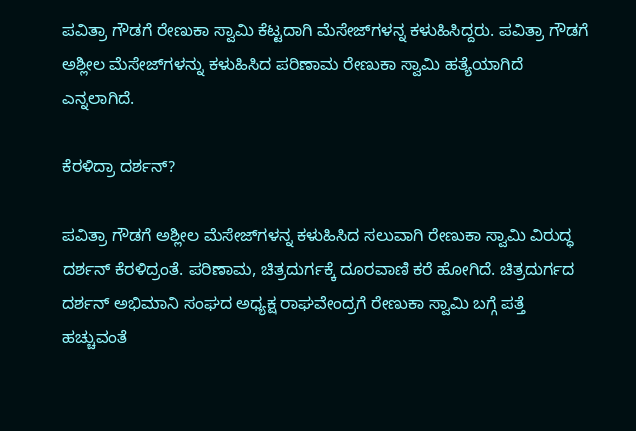ಪವಿತ್ರಾ ಗೌಡಗೆ ರೇಣುಕಾ ಸ್ವಾಮಿ ಕೆಟ್ಟದಾಗಿ ಮೆಸೇಜ್‌ಗಳನ್ನ ಕಳುಹಿಸಿದ್ದರು. ಪವಿತ್ರಾ ಗೌಡಗೆ ಅಶ್ಲೀಲ ಮೆಸೇಜ್‌ಗಳನ್ನು ಕಳುಹಿಸಿದ ಪರಿಣಾಮ ರೇಣುಕಾ ಸ್ವಾಮಿ ಹತ್ಯೆಯಾಗಿದೆ ಎನ್ನಲಾಗಿದೆ.

ಕೆರಳಿದ್ರಾ ದರ್ಶನ್?

ಪವಿತ್ರಾ ಗೌಡಗೆ ಅಶ್ಲೀಲ ಮೆಸೇಜ್‌ಗಳನ್ನ ಕಳುಹಿಸಿದ ಸಲುವಾಗಿ ರೇಣುಕಾ ಸ್ವಾಮಿ ವಿರುದ್ಧ ದರ್ಶನ್ ಕೆರಳಿದ್ರಂತೆ. ಪರಿಣಾಮ, ಚಿತ್ರದುರ್ಗಕ್ಕೆ ದೂರವಾಣಿ ಕರೆ ಹೋಗಿದೆ. ಚಿತ್ರದುರ್ಗದ ದರ್ಶನ್ ಅಭಿಮಾನಿ ಸಂಘದ ಅಧ್ಯಕ್ಷ ರಾಘವೇಂದ್ರಗೆ ರೇಣುಕಾ ಸ್ವಾಮಿ ಬಗ್ಗೆ ಪತ್ತೆ ಹಚ್ಚುವಂತೆ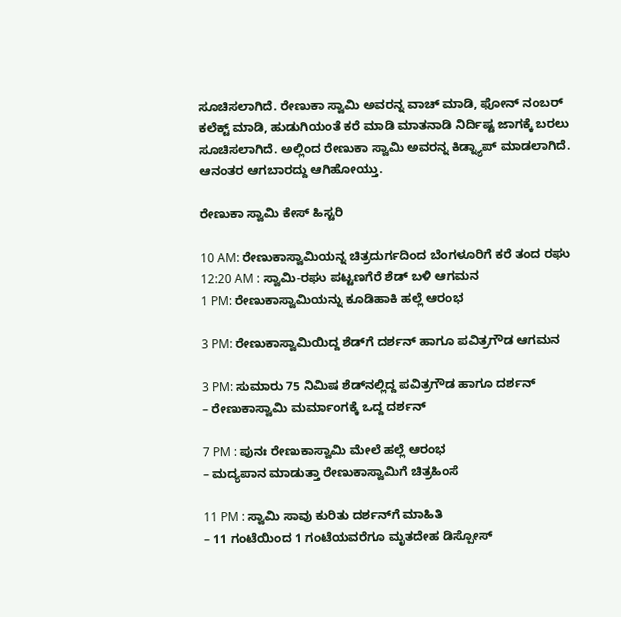ಸೂಚಿಸಲಾಗಿದೆ. ರೇಣುಕಾ ಸ್ವಾಮಿ ಅವರನ್ನ ವಾಚ್ ಮಾಡಿ, ಫೋನ್ ನಂಬರ್ ಕಲೆಕ್ಟ್ ಮಾಡಿ, ಹುಡುಗಿಯಂತೆ ಕರೆ ಮಾಡಿ ಮಾತನಾಡಿ ನಿರ್ದಿಷ್ಟ ಜಾಗಕ್ಕೆ ಬರಲು ಸೂಚಿಸಲಾಗಿದೆ. ಅಲ್ಲಿಂದ ರೇಣುಕಾ ಸ್ವಾಮಿ ಅವರನ್ನ ಕಿಡ್ನ್ಯಾಪ್ ಮಾಡಲಾಗಿದೆ. ಆನಂತರ ಆಗಬಾರದ್ದು ಆಗಿಹೋಯ್ತು.

ರೇಣುಕಾ ಸ್ವಾಮಿ ಕೇಸ್ ಹಿಸ್ಟರಿ

10 AM: ರೇಣುಕಾಸ್ವಾಮಿಯನ್ನ ಚಿತ್ರದುರ್ಗದಿಂದ ಬೆಂಗಳೂರಿಗೆ ಕರೆ ತಂದ ರಘು
12:20 AM : ಸ್ವಾಮಿ-ರಘು ಪಟ್ಟಣಗೆರೆ ಶೆಡ್ ಬಳಿ ಆಗಮನ
1 PM: ರೇಣುಕಾಸ್ವಾಮಿಯನ್ನು ಕೂಡಿಹಾಕಿ ಹಲ್ಲೆ ಆರಂಭ

3 PM: ರೇಣುಕಾಸ್ವಾಮಿಯಿದ್ದ ಶೆಡ್‌ಗೆ ದರ್ಶನ್ ಹಾಗೂ ಪವಿತ್ರಗೌಡ ಆಗಮನ

3 PM: ಸುಮಾರು 75 ನಿಮಿಷ ಶೆಡ್‌ನಲ್ಲಿದ್ದ ಪವಿತ್ರಗೌಡ ಹಾಗೂ ದರ್ಶನ್
– ರೇಣುಕಾಸ್ವಾಮಿ ಮರ್ಮಾಂಗಕ್ಕೆ ಒದ್ದ ದರ್ಶನ್

7 PM : ಪುನಃ ರೇಣುಕಾಸ್ವಾಮಿ ಮೇಲೆ ಹಲ್ಲೆ ಆರಂಭ
– ಮದ್ಯಪಾನ ಮಾಡುತ್ತಾ ರೇಣುಕಾಸ್ವಾಮಿಗೆ ಚಿತ್ರಹಿಂಸೆ

11 PM : ಸ್ವಾಮಿ ಸಾವು ಕುರಿತು ದರ್ಶನ್‌ಗೆ ಮಾಹಿತಿ
– 11 ಗಂಟೆಯಿಂದ 1 ಗಂಟೆಯವರೆಗೂ ಮೃತದೇಹ ಡಿಸ್ಪೋಸ್‌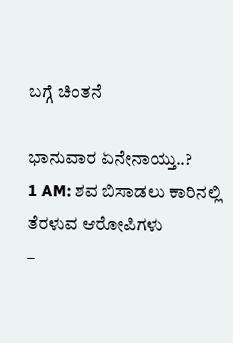ಬಗ್ಗೆ ಚಿಂತನೆ

ಭಾನುವಾರ ಏನೇನಾಯ್ತು..?
1 AM: ಶವ ಬಿಸಾಡಲು ಕಾರಿನಲ್ಲಿ ತೆರಳುವ ಆರೋಪಿಗಳು
–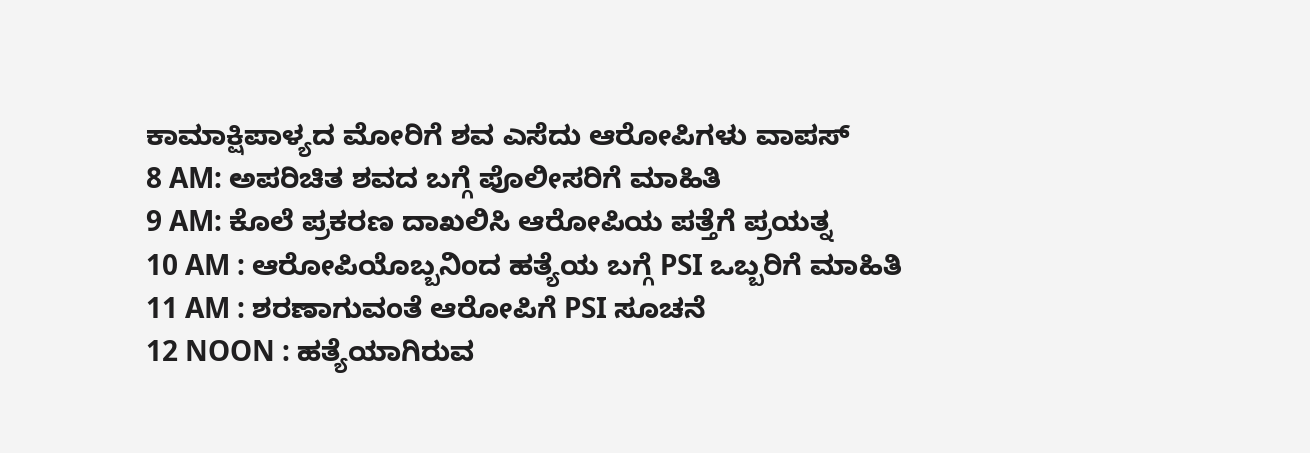ಕಾಮಾಕ್ಷಿಪಾಳ್ಯದ ಮೋರಿಗೆ ಶವ ಎಸೆದು ಆರೋಪಿಗಳು ವಾಪಸ್
8 AM: ಅಪರಿಚಿತ ಶವದ ಬಗ್ಗೆ ಪೊಲೀಸರಿಗೆ ಮಾಹಿತಿ
9 AM: ಕೊಲೆ ಪ್ರಕರಣ ದಾಖಲಿಸಿ ಆರೋಪಿಯ ಪತ್ತೆಗೆ ಪ್ರಯತ್ನ
10 AM : ಆರೋಪಿಯೊಬ್ಬನಿಂದ ಹತ್ಯೆಯ ಬಗ್ಗೆ PSI ಒಬ್ಬರಿಗೆ ಮಾಹಿತಿ
11 AM : ಶರಣಾಗುವಂತೆ ಆರೋಪಿಗೆ PSI ಸೂಚನೆ
12 NOON : ಹತ್ಯೆಯಾಗಿರುವ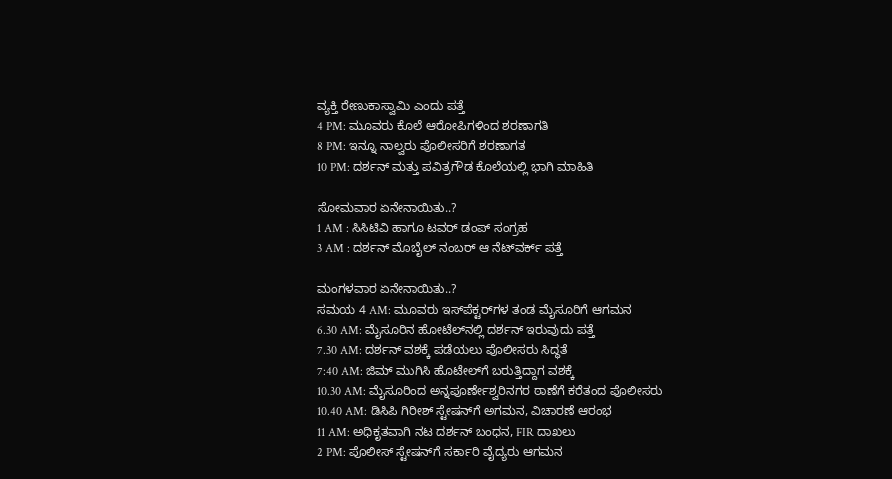ವ್ಯಕ್ತಿ ರೇಣುಕಾಸ್ವಾಮಿ ಎಂದು ಪತ್ತೆ
4 PM: ಮೂವರು ಕೊಲೆ ಆರೋಪಿಗಳಿಂದ ಶರಣಾಗತಿ
8 PM: ಇನ್ನೂ ನಾಲ್ವರು ಪೊಲೀಸರಿಗೆ ಶರಣಾಗತ
10 PM: ದರ್ಶನ್ ಮತ್ತು ಪವಿತ್ರಗೌಡ ಕೊಲೆಯಲ್ಲಿ ಭಾಗಿ ಮಾಹಿತಿ

ಸೋಮವಾರ ಏನೇನಾಯಿತು..?
1 AM : ಸಿಸಿಟಿವಿ ಹಾಗೂ ಟವರ್ ಡಂಪ್ ಸಂಗ್ರಹ
3 AM : ದರ್ಶನ್ ಮೊಬೈಲ್ ನಂಬರ್ ಆ ನೆಟ್‌ವರ್ಕ್‌ ಪತ್ತೆ

ಮಂಗಳವಾರ ಏನೇನಾಯಿತು..?
ಸಮಯ 4 AM: ಮೂವರು ಇಸ್‌ಪೆಕ್ಟರ್‌ಗಳ ತಂಡ ಮೈಸೂರಿಗೆ ಆಗಮನ
6.30 AM: ಮೈಸೂರಿನ ಹೋಟೆಲ್‌ನಲ್ಲಿ ದರ್ಶನ್ ಇರುವುದು ಪತ್ತೆ
7.30 AM: ದರ್ಶನ್ ವಶಕ್ಕೆ ಪಡೆಯಲು ಪೊಲೀಸರು ಸಿದ್ಧತೆ
7:40 AM: ಜಿಮ್ ಮುಗಿಸಿ ಹೊಟೇಲ್‌ಗೆ ಬರುತ್ತಿದ್ದಾಗ ವಶಕ್ಕೆ
10.30 AM: ಮೈಸೂರಿಂದ ಅನ್ನಪೂರ್ಣೇಶ್ವರಿನಗರ ಠಾಣೆಗೆ ಕರೆತಂದ ಪೊಲೀಸರು
10.40 AM: ಡಿಸಿಪಿ ಗಿರೀಶ್‌ ಸ್ಟೇಷನ್‌ಗೆ ಅಗಮನ, ವಿಚಾರಣೆ ಆರಂಭ
11 AM: ಅಧಿಕೃತವಾಗಿ ನಟ ದರ್ಶನ್ ಬಂಧನ, FIR ದಾಖಲು
2 PM: ಪೊಲೀಸ್‌ ಸ್ಟೇಷನ್‌ಗೆ ಸರ್ಕಾರಿ ವೈದ್ಯರು ಆಗಮನ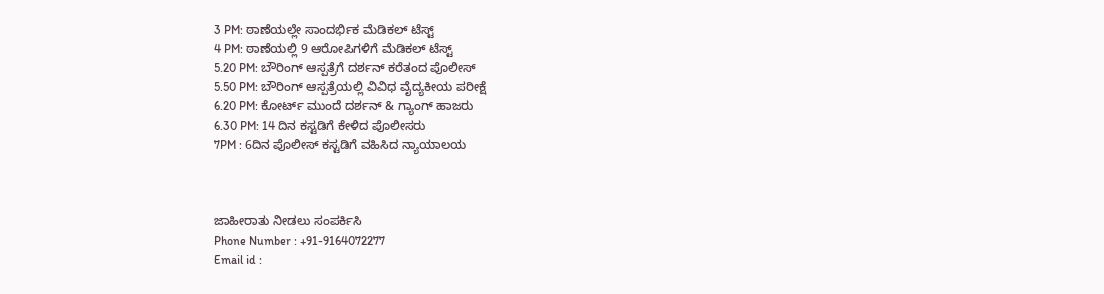3 PM: ಠಾಣೆಯಲ್ಲೇ ಸಾಂದರ್ಭಿಕ ಮೆಡಿಕಲ್‌ ಟೆಸ್ಟ್
4 PM: ಠಾಣೆಯಲ್ಲಿ 9 ಆರೋಪಿಗಳಿಗೆ ಮೆಡಿಕಲ್ ಟೆಸ್ಟ್
5.20 PM: ಬೌರಿಂಗ್ ಆಸ್ಪತ್ರೆಗೆ ದರ್ಶನ್‌ ಕರೆತಂದ ಪೊಲೀಸ್
5.50 PM: ಬೌರಿಂಗ್ ಆಸ್ಪತ್ರೆಯಲ್ಲಿ ವಿವಿಧ ವೈದ್ಯಕೀಯ ಪರೀಕ್ಷೆ
6.20 PM: ಕೋರ್ಟ್‌ ಮುಂದೆ ದರ್ಶನ್‌ & ಗ್ಯಾಂಗ್‌ ಹಾಜರು
6.30 PM: 14 ದಿನ ಕಸ್ಟಡಿಗೆ ಕೇಳಿದ ಪೊಲೀಸರು
7PM : 6ದಿನ ಪೊಲೀಸ್ ಕಸ್ಟಡಿಗೆ ವಹಿಸಿದ ನ್ಯಾಯಾಲಯ



ಜಾಹೀರಾತು ನೀಡಲು ಸಂಪರ್ಕಿಸಿ
Phone Number : +91-9164072277
Email id :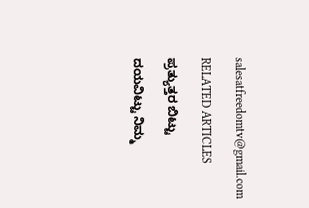salesatfreedomtv@gmail.com

RELATED ARTICLES

ಪ್ರತ್ಯುತ್ತರ ಬಿಟ್ಟು

ದಯವಿಟ್ಟು ನಿಮ್ಮ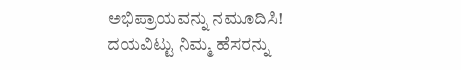ಅಭಿಪ್ರಾಯವನ್ನು ನಮೂದಿಸಿ!
ದಯವಿಟ್ಟು ನಿಮ್ಮ ಹೆಸರನ್ನು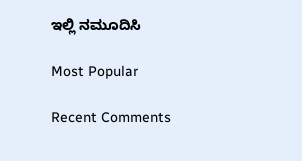ಇಲ್ಲಿ ನಮೂದಿಸಿ

Most Popular

Recent Comments